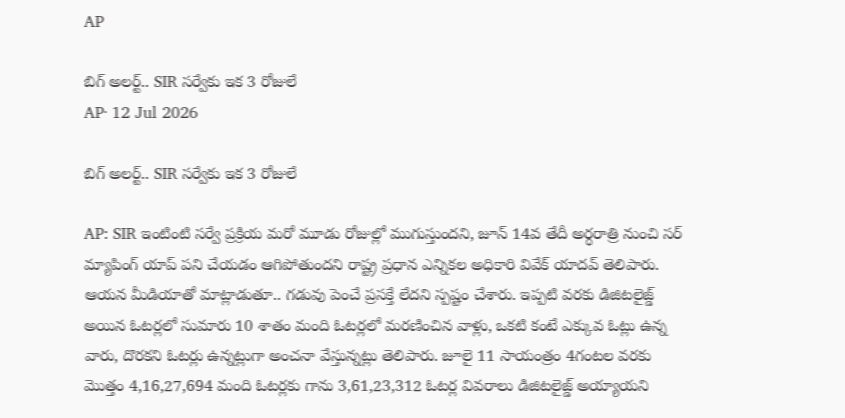AP

బిగ్ అలర్ట్.. SIR సర్వేకు ఇక 3 రోజులే
AP· 12 Jul 2026

బిగ్ అలర్ట్.. SIR సర్వేకు ఇక 3 రోజులే

AP: SIR ఇంటింటి సర్వే ప్రక్రియ మరో మూడు రోజుల్లో ముగుస్తుందని, జూన్ 14వ తేదీ అర్ధరాత్రి నుంచి సర్ మ్యాపింగ్ యాప్ పని చేయడం ఆగిపోతుందని రాష్ట్ర ప్రధాన ఎన్నికల అధికారి వివేక్ యాదవ్ తెలిపారు. ఆయన మీడియాతో మాట్లాడుతూ.. గడువు పెంచే ప్రసక్తే లేదని స్పష్టం చేశారు. ఇప్పటి వరకు డిజిటలైజ్డ్ అయిన ఓటర్లలో సుమారు 10 శాతం మంది ఓటర్లలో మరణించిన వాళ్లు, ఒకటి కంటే ఎక్కువ ఓట్లు ఉన్న వారు, దొరకని ఓటర్లు ఉన్నట్లుగా అంచనా వేస్తున్నట్లు తెలిపారు. జూలై 11 సాయంత్రం 4గంటల వరకు మొత్తం 4,16,27,694 మంది ఓటర్లకు గాను 3,61,23,312 ఓటర్ల వివరాలు డిజిటలైజ్డ్ అయ్యాయని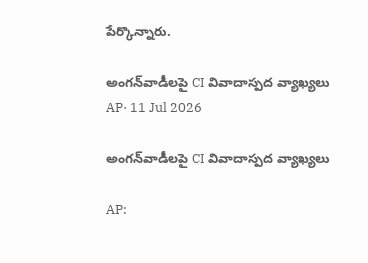పేర్కొన్నారు.

అంగన్‌వాడీలపై CI వివాదాస్పద వ్యాఖ్యలు
AP· 11 Jul 2026

అంగన్‌వాడీలపై CI వివాదాస్పద వ్యాఖ్యలు

AP: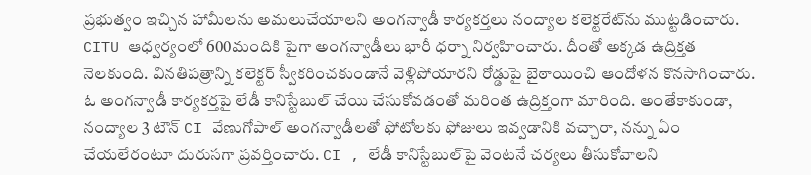ప్రభుత్వం ఇచ్చిన హామీలను అమలుచేయాలని అంగన్వాడీ కార్యకర్తలు నంద్యాల కలెక్టరేట్‌ను ముట్టడించారు. CITU ఆధ్వర్యంలో 600మందికి పైగా అంగన్వాడీలు భారీ ధర్నా నిర్వహించారు. దీంతో అక్కడ ఉద్రిక్తత నెలకుంది. వినతిపత్రాన్ని కలెక్టర్ స్వీకరించకుండానే వెళ్లిపోయారని రోడ్డుపై బైఠాయించి ఆందోళన కొనసాగించారు. ఓ అంగన్వాడీ కార్యకర్తపై లేడీ కానిస్టేబుల్ చేయి చేసుకోవడంతో మరింత ఉద్రిక్తంగా మారింది. అంతేకాకుండా, నంద్యాల 3 టౌన్ CI వేణుగోపాల్ అంగన్వాడీలతో ఫోటోలకు ఫోజులు ఇవ్వడానికి వచ్చారా, నన్ను ఏం చేయలేరంటూ దురుసగా ప్రవర్తించారు. CI , లేడీ కానిస్టేబుల్‌పై వెంటనే చర్యలు తీసుకోవాలని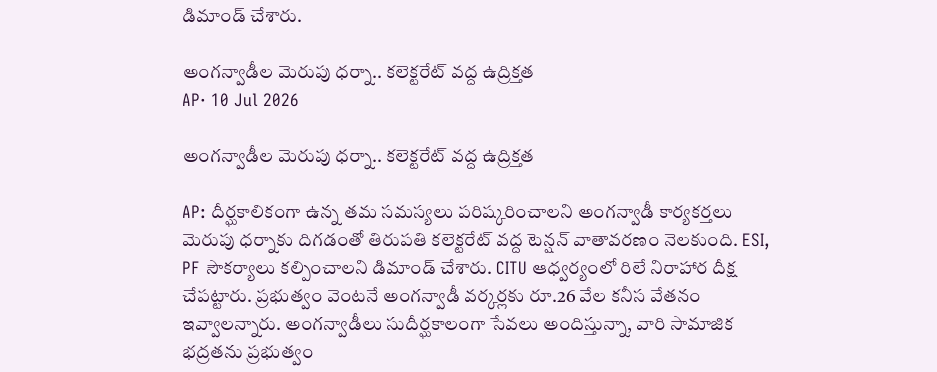డిమాండ్ చేశారు.

అంగన్వాడీల మెరుపు ధర్నా.. కలెక్టరేట్ వద్ద ఉద్రిక్తత
AP· 10 Jul 2026

అంగన్వాడీల మెరుపు ధర్నా.. కలెక్టరేట్ వద్ద ఉద్రిక్తత

AP: దీర్ఘకాలికంగా ఉన్న తమ సమస్యలు పరిష్కరించాలని అంగన్వాడీ కార్యకర్తలు మెరుపు ధర్నాకు దిగడంతో తిరుపతి కలెక్టరేట్ వద్ద టెన్షన్ వాతావరణం నెలకుంది. ESI, PF సౌకర్యాలు కల్పించాలని డిమాండ్ చేశారు. CITU ఆధ్వర్యంలో రిలే నిరాహార దీక్ష చేపట్టారు. ప్రభుత్వం వెంటనే అంగన్వాడీ వర్కర్లకు రూ.26 వేల కనీస వేతనం ఇవ్వాలన్నారు. అంగన్వాడీలు సుదీర్ఘకాలంగా సేవలు అందిస్తున్నా, వారి సామాజిక భద్రతను ప్రభుత్వం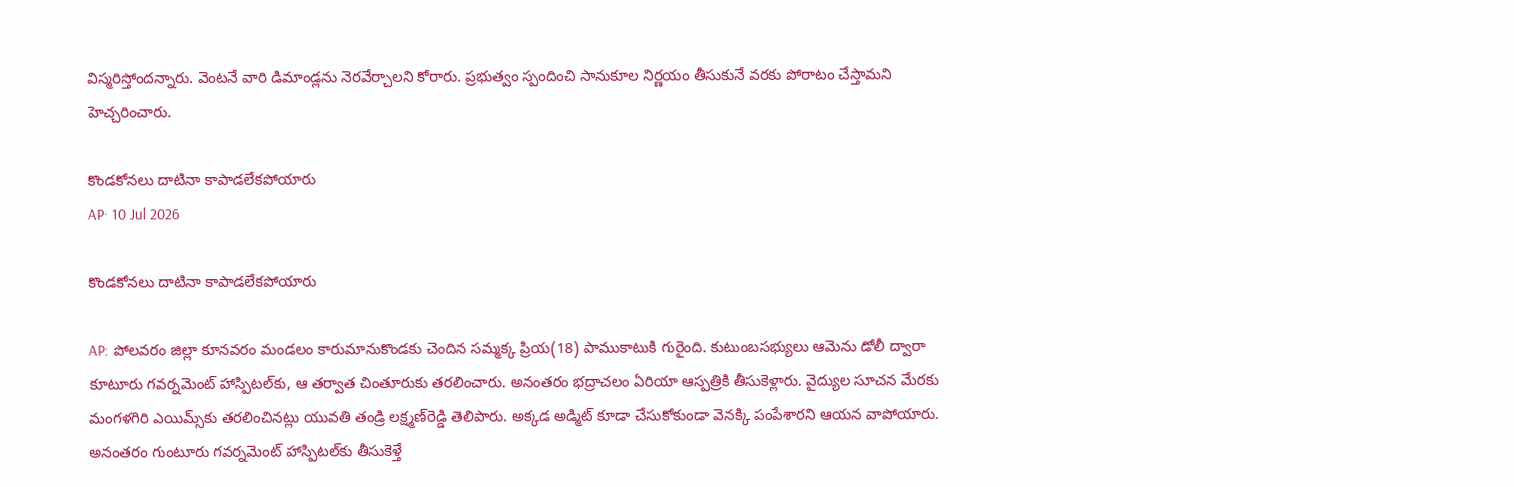విస్మరిస్తోందన్నారు. వెంటనే వారి డిమాండ్లను నెరవేర్చాలని కోరారు. ప్రభుత్వం స్పందించి సానుకూల నిర్ణయం తీసుకునే వరకు పోరాటం చేస్తామని హెచ్చరించారు.

కొండకోనలు దాటినా కాపాడలేకపోయారు
AP· 10 Jul 2026

కొండకోనలు దాటినా కాపాడలేకపోయారు

AP: పోలవరం జిల్లా కూనవరం మండలం కారుమానుకొండకు చెందిన సమ్మక్క ప్రియ(18) పాముకాటుకి గురైంది. కుటుంబసభ్యులు ఆమెను డోలీ ద్వారా కూటూరు గవర్నమెంట్ హాస్పిటల్‌కు, ఆ తర్వాత చింతూరుకు తరలించారు. అనంతరం భద్రాచలం ఏరియా ఆస్పత్రికి తీసుకెళ్లారు. వైద్యుల సూచన మేరకు మంగళగిరి ఎయిమ్స్‌కు తరలించినట్లు యువతి తండ్రి లక్ష్మణ్‌రెడ్డి తెలిపారు. అక్కడ అడ్మిట్‌ కూడా చేసుకోకుండా వెనక్కి పంపేశారని ఆయన వాపోయారు. అనంతరం గుంటూరు గవర్నమెంట్ హాస్పిటల్‌కు తీసుకెళ్తే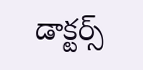డాక్టర్స్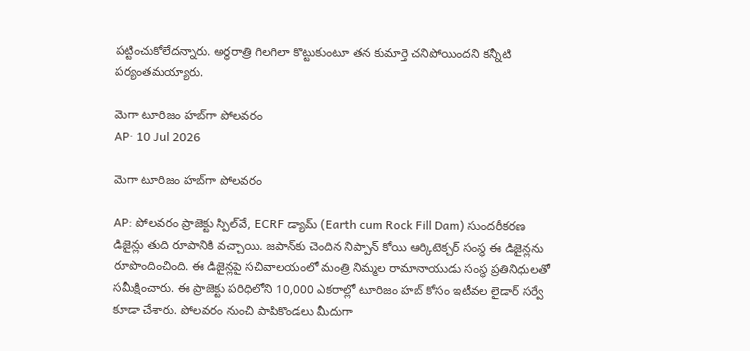పట్టించుకోలేదన్నారు. అర్ధరాత్రి గిలగిలా కొట్టుకుంటూ తన కుమార్తె చనిపోయిందని కన్నీటి పర్యంతమయ్యారు.

మెగా టూరిజం హబ్‌గా పోలవరం
AP· 10 Jul 2026

మెగా టూరిజం హబ్‌గా పోలవరం

AP: పోలవరం ప్రాజెక్టు స్పిల్‌వే, ECRF డ్యామ్ (Earth cum Rock Fill Dam) సుందరీకరణ డిజైన్లు తుది రూపానికి వచ్చాయి. జపాన్‌కు చెందిన నిప్పాన్‌ కోయి ఆర్కిటెక్చర్‌ సంస్థ ఈ డిజైన్లను రూపొందించింది. ఈ డిజైన్లపై సచివాలయంలో మంత్రి నిమ్మల రామానాయుడు సంస్థ ప్రతినిధులతో సమీక్షించారు. ఈ ప్రాజెక్టు పరిధిలోని 10,000 ఎకరాల్లో టూరిజం హబ్‌ కోసం ఇటీవల లైడార్‌ సర్వే కూడా చేశారు. పోలవరం నుంచి పాపికొండలు మీదుగా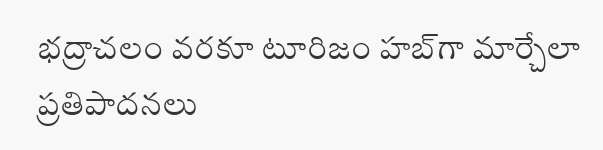భద్రాచలం వరకూ టూరిజం హబ్‌గా మార్చేలా ప్రతిపాదనలు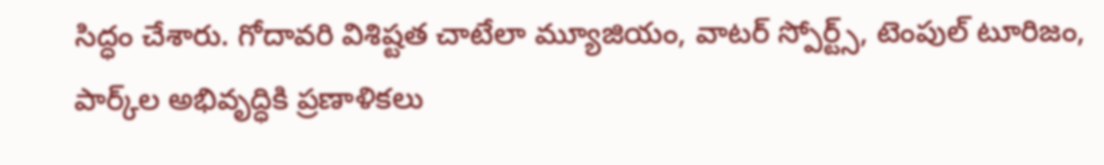సిద్ధం చేశారు. గోదావరి విశిష్టత చాటేలా మ్యూజియం, వాటర్‌ స్పోర్ట్స్‌, టెంపుల్‌ టూరిజం, పార్క్‌ల అభివృద్ధికి ప్రణాళికలు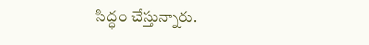సిద్ధం చేస్తున్నారు.